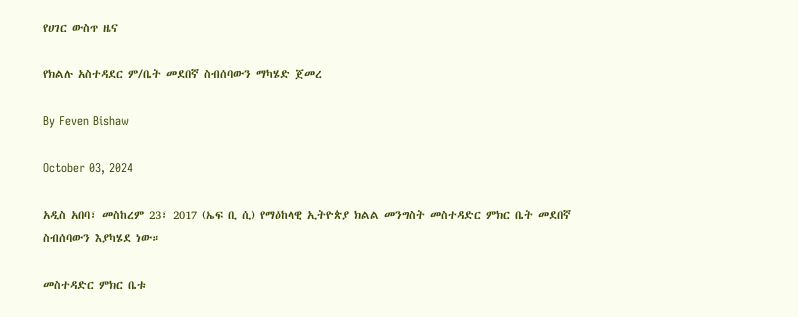የሀገር ውስጥ ዜና

የክልሉ አስተዳደር ም/ቤት መደበኛ ስብሰባውን ማካሄድ ጀመረ

By Feven Bishaw

October 03, 2024

አዲስ አበባ፣ መስከረም 23፣ 2017 (ኤፍ ቢ ሲ) የማዕከላዊ ኢትዮጵያ ክልል መንግስት መስተዳድር ምክር ቤት መደበኛ ስብሰባውን እያካሄደ ነው።

መስተዳድር ምክር ቤቱ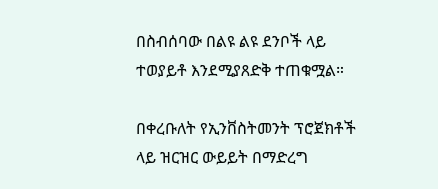በስብሰባው በልዩ ልዩ ደንቦች ላይ ተወያይቶ እንደሚያጸድቅ ተጠቁሟል።

በቀረቡለት የኢንቨስትመንት ፕሮጀክቶች ላይ ዝርዝር ውይይት በማድረግ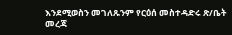እንደሚወስን መገለጹንም የርዕሰ መስተዳድሩ ጽ/ቤት መረጃ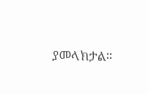ያመላክታል፡፡